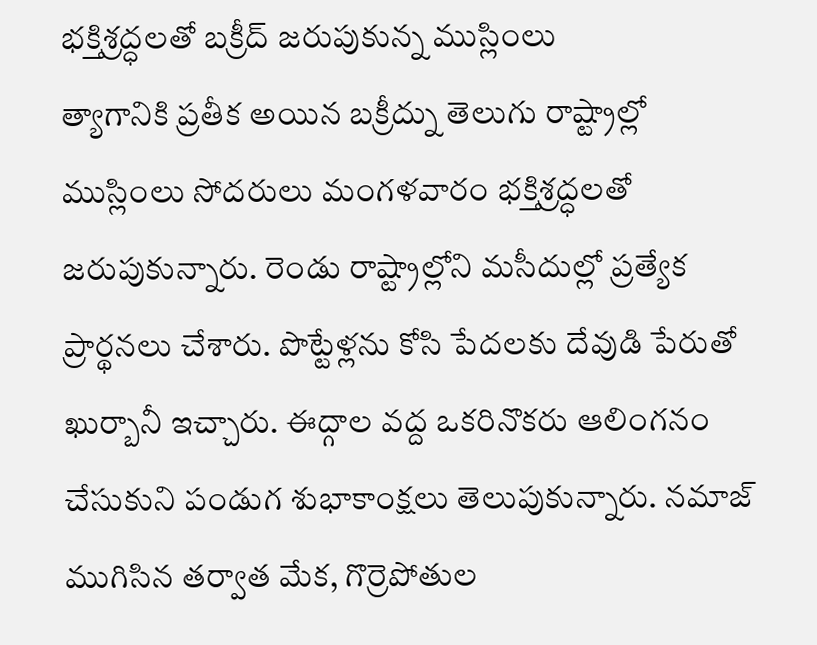భక్తిశ్రద్ధలతో బక్రీద్ జరుపుకున్న ముస్లింలు
త్యాగానికి ప్రతీక అయిన బక్రీద్ను తెలుగు రాష్ట్రాల్లో ముస్లింలు సోదరులు మంగళవారం భక్తిశ్రద్ధలతో జరుపుకున్నారు. రెండు రాష్ట్రాల్లోని మసీదుల్లో ప్రత్యేక ప్రార్థనలు చేశారు. పొట్టేళ్లను కోసి పేదలకు దేవుడి పేరుతో ఖుర్బానీ ఇచ్చారు. ఈద్గాల వద్ద ఒకరినొకరు ఆలింగనం చేసుకుని పండుగ శుభాకాంక్షలు తెలుపుకున్నారు. నమాజ్ ముగిసిన తర్వాత మేక, గొర్రెపోతుల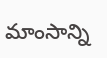మాంసాన్ని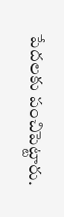పేదలకు పంచిపెట్టారు.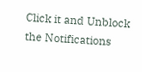Click it and Unblock the Notifications